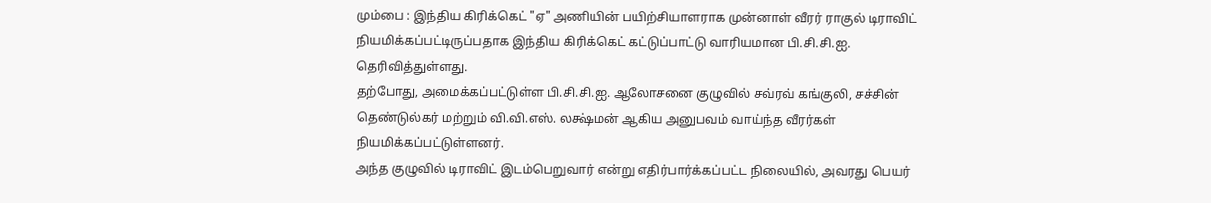மும்பை : இந்திய கிரிக்கெட் "ஏ" அணியின் பயிற்சியாளராக முன்னாள் வீரர் ராகுல் டிராவிட் நியமிக்கப்பட்டிருப்பதாக இந்திய கிரிக்கெட் கட்டுப்பாட்டு வாரியமான பி.சி.சி.ஐ. தெரிவித்துள்ளது.
தற்போது, அமைக்கப்பட்டுள்ள பி.சி.சி.ஐ. ஆலோசனை குழுவில் சவ்ரவ் கங்குலி, சச்சின் தெண்டுல்கர் மற்றும் வி.வி.எஸ். லக்ஷ்மன் ஆகிய அனுபவம் வாய்ந்த வீரர்கள் நியமிக்கப்பட்டுள்ளனர்.
அந்த குழுவில் டிராவிட் இடம்பெறுவார் என்று எதிர்பார்க்கப்பட்ட நிலையில், அவரது பெயர்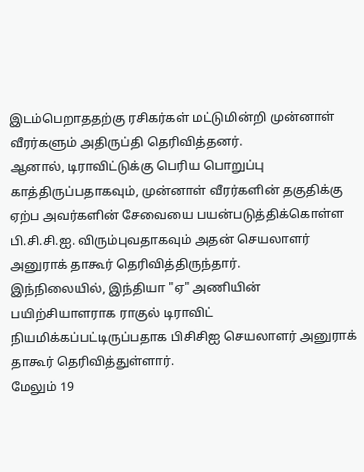இடம்பெறாததற்கு ரசிகர்கள் மட்டுமின்றி முன்னாள் வீரர்களும் அதிருப்தி தெரிவித்தனர்.
ஆனால், டிராவிட்டுக்கு பெரிய பொறுப்பு காத்திருப்பதாகவும், முன்னாள் வீரர்களின் தகுதிக்கு ஏற்ப அவர்களின் சேவையை பயன்படுத்திக்கொள்ள பி.சி.சி.ஐ. விரும்புவதாகவும் அதன் செயலாளர் அனுராக் தாகூர் தெரிவித்திருந்தார்.
இந்நிலையில், இந்தியா "ஏ" அணியின் பயிற்சியாளராக ராகுல் டிராவிட் நியமிக்கப்பட்டிருப்பதாக பிசிசிஐ செயலாளர் அனுராக் தாகூர் தெரிவித்துள்ளார்.
மேலும் 19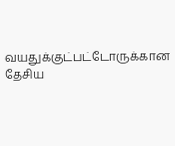வயதுக்குட்பட்டோருக்கான தேசிய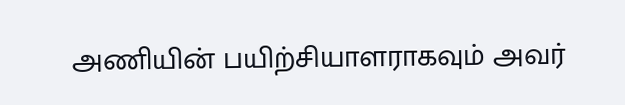அணியின் பயிற்சியாளராகவும் அவர்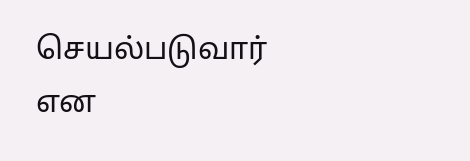செயல்படுவார் என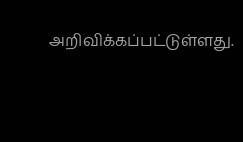அறிவிக்கப்பட்டுள்ளது.